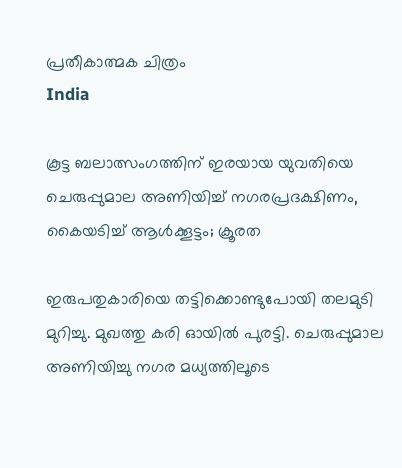പ്രതീകാത്മക ചിത്രം
India

കൂട്ട ബലാത്സംഗത്തിന് ഇരയായ യുവതിയെ ചെരുപ്പുമാല അണിയിച്ച് നഗരപ്രദക്ഷിണം, കൈയടിച്ച് ആള്‍ക്കൂട്ടം; ക്രൂരത

ഇരുപതുകാരിയെ തട്ടിക്കൊണ്ടുപോയി തലമുടി മുറിച്ചു. മുഖത്തു കരി ഓയില്‍ പുരട്ടി. ചെരുപ്പുമാല അണിയിച്ചു നഗര മധ്യത്തിലൂടെ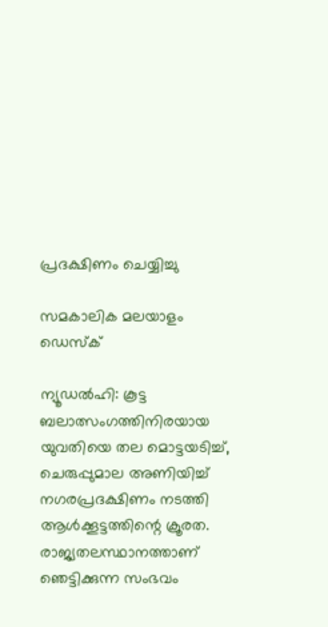പ്രദക്ഷിണം ചെയ്യിച്ചു

സമകാലിക മലയാളം ഡെസ്ക്

ന്യൂഡല്‍ഹി: കൂട്ട ബലാത്സംഗത്തിനിരയായ യുവതിയെ തല മൊട്ടയടിച്ച്, ചെരുപ്പുമാല അണിയിച്ച് നഗരപ്രദക്ഷിണം നടത്തി ആള്‍ക്കൂട്ടത്തിന്റെ ക്രൂരത. രാജ്യതലസ്ഥാനത്താണ് ഞെട്ടിക്കുന്ന സംഭവം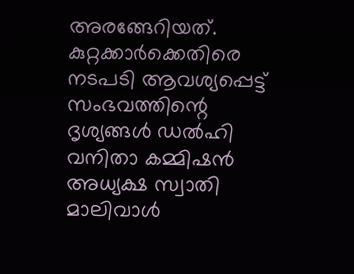അരങ്ങേറിയത്. കുറ്റക്കാര്‍ക്കെതിരെ നടപടി ആവശ്യപ്പെട്ട് സംഭവത്തിന്റെ ദൃശ്യങ്ങള്‍ ഡല്‍ഹി വനിതാ കമ്മിഷന്‍ അധ്യക്ഷ സ്വാതി മാലിവാള്‍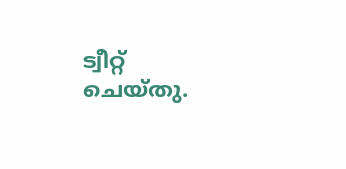ട്വീറ്റ് ചെയ്തു.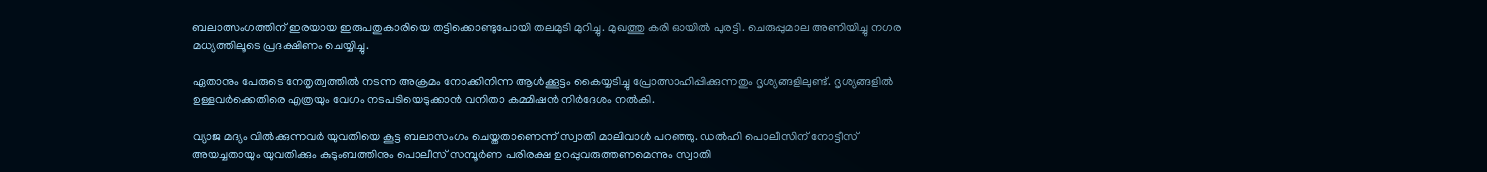ബലാത്സംഗത്തിന് ഇരയായ ഇരുപതുകാരിയെ തട്ടിക്കൊണ്ടുപോയി തലമുടി മുറിച്ചു. മുഖത്തു കരി ഓയില്‍ പുരട്ടി. ചെരുപ്പുമാല അണിയിച്ചു നഗര മധ്യത്തിലൂടെ പ്രദക്ഷിണം ചെയ്യിച്ചു.

ഏതാനും പേരുടെ നേതൃത്വത്തില്‍ നടന്ന അക്രമം നോക്കിനിന്ന ആള്‍ക്കൂട്ടം കൈയ്യടിച്ചു പ്രോത്സാഹിപ്പിക്കുന്നതും ദൃശ്യങ്ങളിലുണ്ട്. ദൃശ്യങ്ങളില്‍ ഉള്ളവര്‍ക്കെതിരെ എത്രയും വേഗം നടപടിയെടുക്കാന്‍ വനിതാ കമ്മിഷന്‍ നിര്‍ദേശം നല്‍കി.

വ്യാജ മദ്യം വില്‍ക്കുന്നവര്‍ യുവതിയെ കൂട്ട ബലാസംഗം ചെയ്തതാണെന്ന് സ്വാതി മാലിവാള്‍ പറഞ്ഞു. ഡല്‍ഹി പൊലീസിന് നോട്ടീസ് അയച്ചതായും യുവതിക്കും കുടുംബത്തിനും പൊലീസ് സമ്പൂര്‍ണ പരിരക്ഷ ഉറപ്പുവരുത്തണമെന്നും സ്വാതി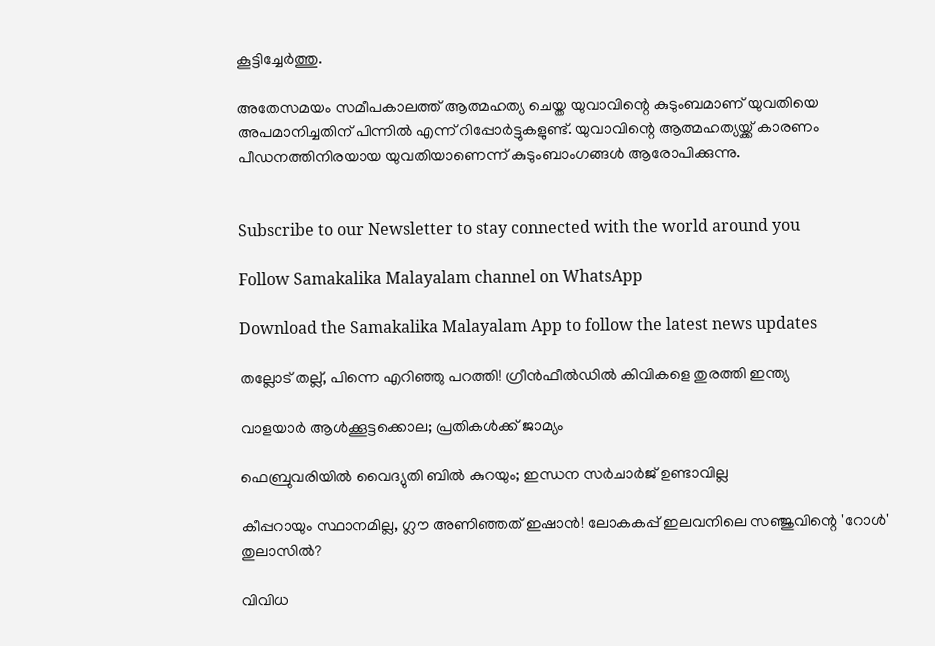കൂട്ടിച്ചേര്‍ത്തു.

അതേസമയം സമീപകാലത്ത് ആത്മഹത്യ ചെയ്ത യുവാവിന്റെ കുടുംബമാണ് യുവതിയെ അപമാനിച്ചതിന് പിന്നില്‍ എന്ന് റിപ്പോര്‍ട്ടുകളുണ്ട്. യുവാവിന്റെ ആത്മഹത്യയ്ക്ക് കാരണം പീഡനത്തിനിരയായ യുവതിയാണെന്ന് കുടുംബാംഗങ്ങള്‍ ആരോപിക്കുന്നു.


Subscribe to our Newsletter to stay connected with the world around you

Follow Samakalika Malayalam channel on WhatsApp

Download the Samakalika Malayalam App to follow the latest news updates

തല്ലോട് തല്ല്, പിന്നെ എറിഞ്ഞു പറത്തി! ഗ്രീന്‍ഫീല്‍ഡില്‍ കിവികളെ തുരത്തി ഇന്ത്യ

വാളയാര്‍ ആള്‍ക്കൂട്ടക്കൊല; പ്രതികള്‍ക്ക് ജാമ്യം

ഫെബ്രുവരിയില്‍ വൈദ്യുതി ബില്‍ കുറയും; ഇന്ധന സര്‍ചാര്‍ജ് ഉണ്ടാവില്ല

കീപ്പറായും സ്ഥാനമില്ല, ഗ്ലൗ അണിഞ്ഞത് ഇഷാൻ! ലോകകപ്പ് ഇലവനിലെ സഞ്ജുവിന്റെ 'റോൾ' തുലാസിൽ?

വിവിധ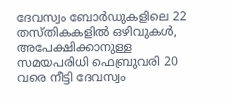ദേവസ്വം ബോർഡുകളിലെ 22 തസ്തികകളിൽ ഒഴിവുകൾ, അപേക്ഷിക്കാനുള്ള സമയപരിധി ഫെബ്രുവരി 20 വരെ നീട്ടി ദേവസ്വം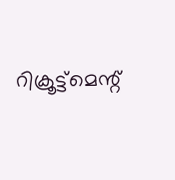റിക്രൂട്ട്മെന്റ്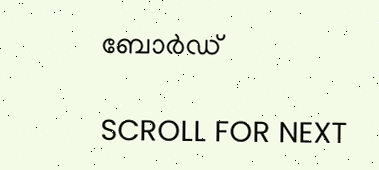ബോർഡ്

SCROLL FOR NEXT